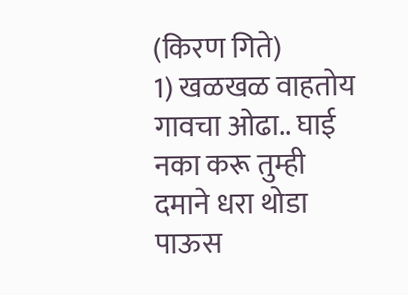(किरण गिते)
1) खळखळ वाहतोय गावचा ओढा.. घाई नका करू तुम्ही दमाने धरा थोडा
पाऊस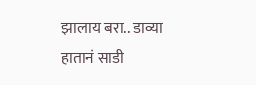झालाय बरा.. डाव्या हातानं साडी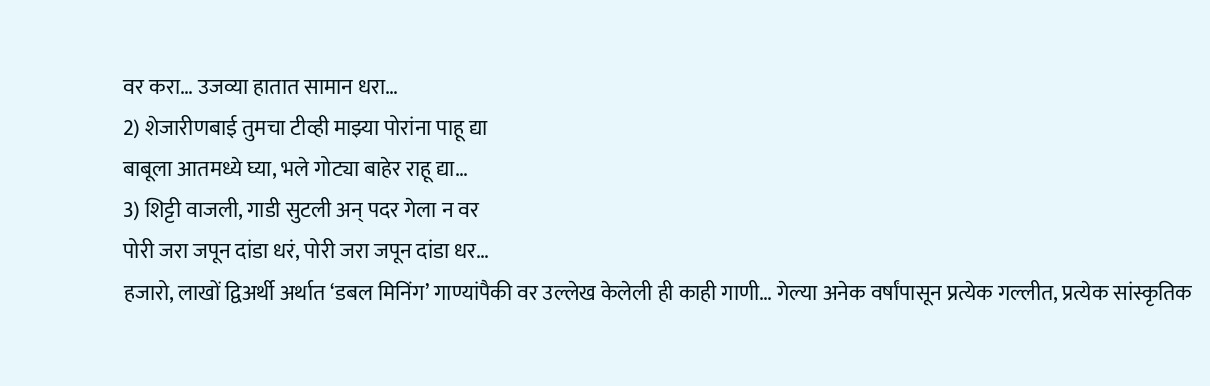वर करा… उजव्या हातात सामान धरा…
2) शेजारीणबाई तुमचा टीव्ही माझ्या पोरांना पाहू द्या
बाबूला आतमध्ये घ्या, भले गोट्या बाहेर राहू द्या…
3) शिट्टी वाजली, गाडी सुटली अन् पदर गेला न वर
पोरी जरा जपून दांडा धरं, पोरी जरा जपून दांडा धर…
हजारो, लाखों द्विअर्थी अर्थात ‘डबल मिनिंग’ गाण्यांपैकी वर उल्लेख केलेली ही काही गाणी… गेल्या अनेक वर्षांपासून प्रत्येक गल्लीत, प्रत्येक सांस्कृतिक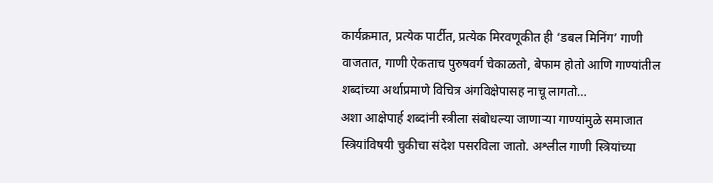कार्यक्रमात, प्रत्येक पार्टीत, प्रत्येक मिरवणूकीत ही ‘डबल मिनिंग’ गाणी वाजतात, गाणी ऐकताच पुरुषवर्ग चेकाळतो, बेफाम होतो आणि गाण्यांतील शब्दांच्या अर्थाप्रमाणे विचित्र अंगविक्षेपासह नाचू लागतो…
अशा आक्षेपार्ह शब्दांनी स्त्रीला संबोधल्या जाणाऱ्या गाण्यांमुळे समाजात स्त्रियांविषयी चुकीचा संदेश पसरविला जातो. अश्लील गाणी स्त्रियांच्या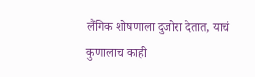लैंगिक शोषणाला दुजोरा देतात, याचं कुणालाच काही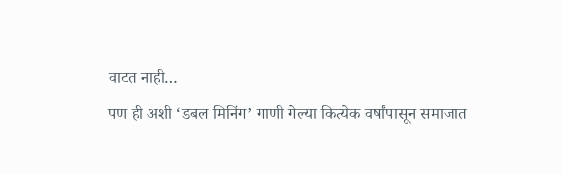वाटत नाही…
पण ही अशी ‘डबल मिनिंग’ गाणी गेल्या कित्येक वर्षांपासून समाजात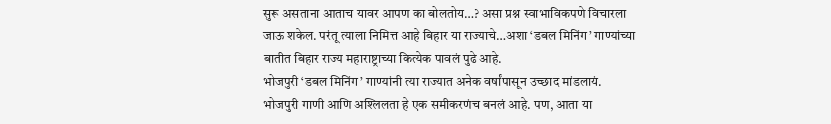सुरू असताना आताच यावर आपण का बोलतोय…? असा प्रश्न स्वाभाविकपणे विचारला जाऊ शकेल. परंतू त्याला निमित्त आहे बिहार या राज्याचे…अशा ‘डबल मिनिंग’ गाण्यांच्या बातीत बिहार राज्य महाराष्ट्राच्या कित्येक पावलं पुढे आहे.
भोजपुरी ‘डबल मिनिंग’ गाण्यांनी त्या राज्यात अनेक वर्षांपासून उच्छाद मांडलायं. भोजपुरी गाणी आणि अश्लिलता हे एक समीकरणंच बनलं आहे. पण, आता या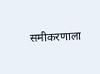समीकरणाला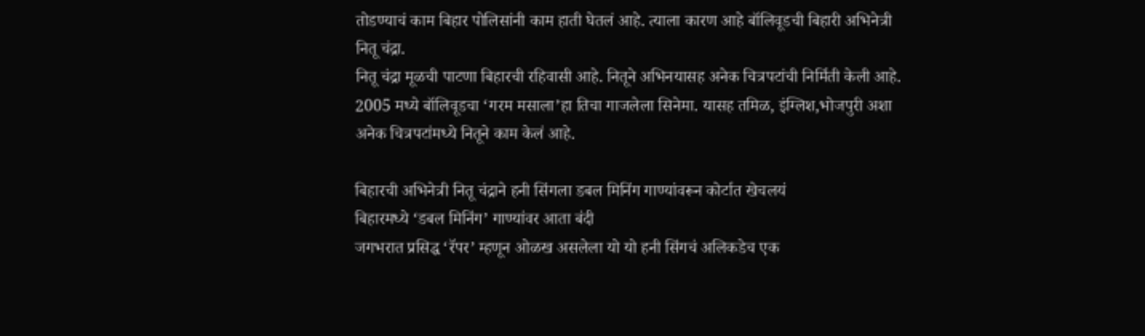तोडण्याचं काम बिहार पोलिसांनी काम हाती घेतलं आहे. त्याला कारण आहे बॉलिवूडची बिहारी अभिनेत्री नितू चंद्रा.
नितू चंद्रा मूळची पाटणा बिहारची रहिवासी आहे. नितूने अभिनयासह अनेक चित्रपटांची निर्मिती केली आहे. 2005 मध्ये बॉलिवूडचा ‘गरम मसाला’हा तिचा गाजलेला सिनेमा. यासह तमिळ, इंग्लिश,भोजपुरी अशा अनेक चित्रपटांमध्ये नितूने काम केलं आहे.

बिहारची अभिनेत्री नितू चंद्राने हनी सिंगला डबल मिनिंग गाण्यांवरून कोर्टात खेचलयं
बिहारमध्ये ‘डबल मिनिंग’ गाण्यांवर आता बंदी
जगभरात प्रसिद्ध ‘रॅपर’ म्हणून ओळख असलेला यो यो हनी सिंगचं अलिकडेच एक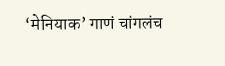‘मेनियाक’ गाणं चांगलंच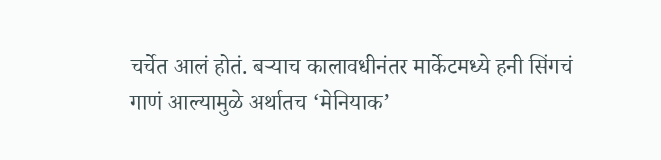चर्चेत आलं होतं. बऱ्याच कालावधीनंतर मार्केटमध्ये हनी सिंगचं गाणं आल्यामुळे अर्थातच ‘मेनियाक’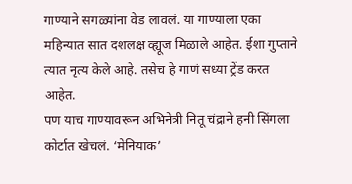गाण्याने सगळ्यांना वेड लावलं. या गाण्याला एका महिन्यात सात दशलक्ष व्ह्यूज मिळाले आहेत. ईशा गुप्ताने त्यात नृत्य केले आहे. तसेच हे गाणं सध्या ट्रेंड करत आहेत.
पण याच गाण्यावरून अभिनेत्री नितू चंद्राने हनी सिंगला कोर्टात खेचलं. ‘मेनियाक’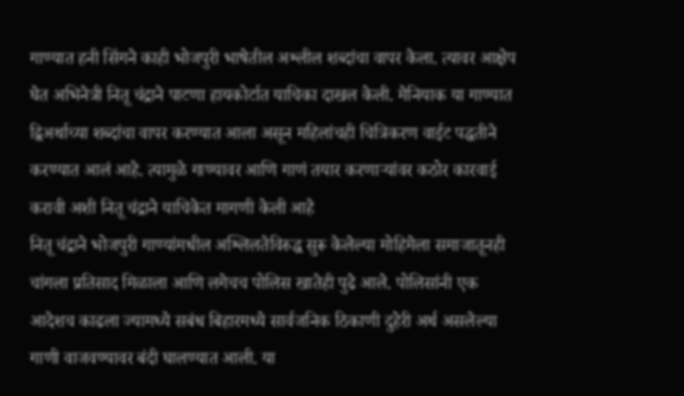गाण्यात हनी सिंगने काही भोजपुरी भाषेतील अश्लील शब्दांचा वापर केला. त्यावर आक्षेप घेत अभिनेत्री नितू चंद्राने पाटणा हायकोर्टात याचिका दाखल केली. मेनियाक या गाण्यात द्विअर्थाच्या शब्दांचा वापर करण्यात आला असून महिलांचही चित्रिकरण वाईट पद्धतीने करण्यात आलं आहे. त्यामुळे गाण्यावर आणि गाणं तयार करणाऱ्यांवर कठोर कारवाई करावी अशी नितू चंद्राने याचिकेत मागणी केली आहे
नितू चंद्राने भोजपुरी गाण्यांमधील अश्लिलतेविरुद्ध सुरू केलेल्या मोहिमेला समाजातूनही चांगला प्रतिसाद मिळाला आणि लगेचच पोलिस खातेही पुढे आले. पोलिसांनी एक आदेशच काढला ज्यामध्ये सबंध बिहारमध्ये सार्वजनिक ठिकाणी दुहेरी अर्थ असलेल्या गाणी वाजवण्यावर बंदी घालण्यात आली. या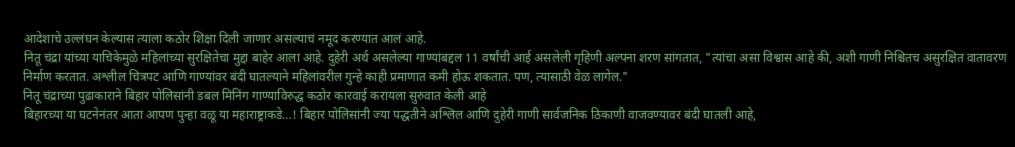आदेशाचे उल्लंघन केल्यास त्याला कठोर शिक्षा दिली जाणार असल्याचं नमूद करण्यात आलं आहे.
नितू चंद्रा यांच्या याचिकेमुळे महिलांच्या सुरक्षितेचा मुद्दा बाहेर आला आहे. दुहेरी अर्थ असलेल्या गाण्यांबद्दल 11 वर्षांची आई असलेली गृहिणी अल्पना शरण सांगतात, "त्यांचा असा विश्वास आहे की, अशी गाणी निश्चितच असुरक्षित वातावरण निर्माण करतात. अश्लील चित्रपट आणि गाण्यांवर बंदी घातल्याने महिलांवरील गुन्हे काही प्रमाणात कमी होऊ शकतात. पण, त्यासाठी वेळ लागेल."
नितू चंद्राच्या पुढाकाराने बिहार पोलिसांनी डबल मिनिंग गाण्याविरुद्ध कठोर कारवाई करायला सुरुवात केली आहे
बिहारच्या या घटनेनंतर आता आपण पुन्हा वळू या महाराष्ट्राकडे…! बिहार पोलिसांनी ज्या पद्धतीने अश्लिल आणि दुहेरी गाणी सार्वजनिक ठिकाणी वाजवण्यावर बंदी घातली आहे,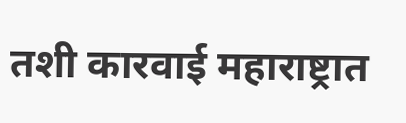तशी कारवाई महाराष्ट्रात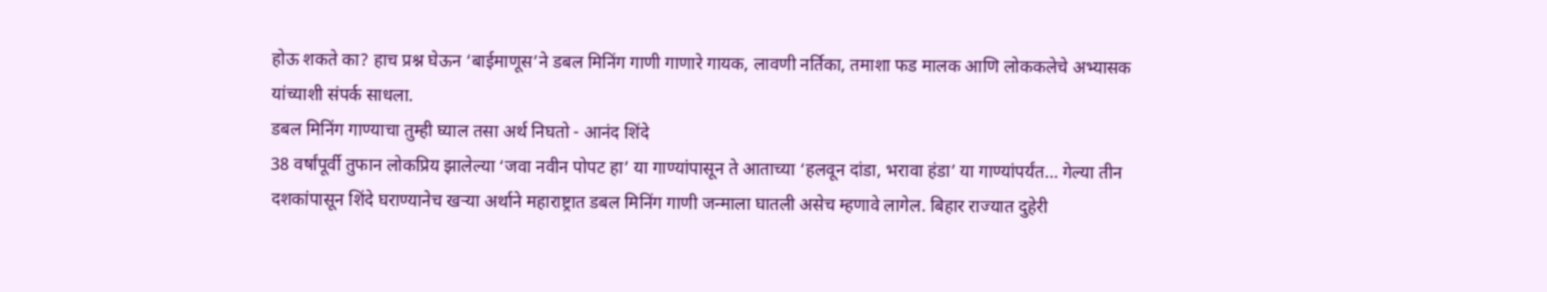होऊ शकते का? हाच प्रश्न घेऊन ‘बाईमाणूस’ने डबल मिनिंग गाणी गाणारे गायक, लावणी नर्तिका, तमाशा फड मालक आणि लोककलेचे अभ्यासक यांच्याशी संपर्क साधला.
डबल मिनिंग गाण्याचा तुम्ही घ्याल तसा अर्थ निघतो - आनंद शिंदे
38 वर्षांपूर्वी तुफान लोकप्रिय झालेल्या ‘जवा नवीन पोपट हा’ या गाण्यांपासून ते आताच्या ‘हलवून दांडा, भरावा हंडा’ या गाण्यांपर्यंत… गेल्या तीन दशकांपासून शिंदे घराण्यानेच खऱ्या अर्थाने महाराष्ट्रात डबल मिनिंग गाणी जन्माला घातली असेच म्हणावे लागेल. बिहार राज्यात दुहेरी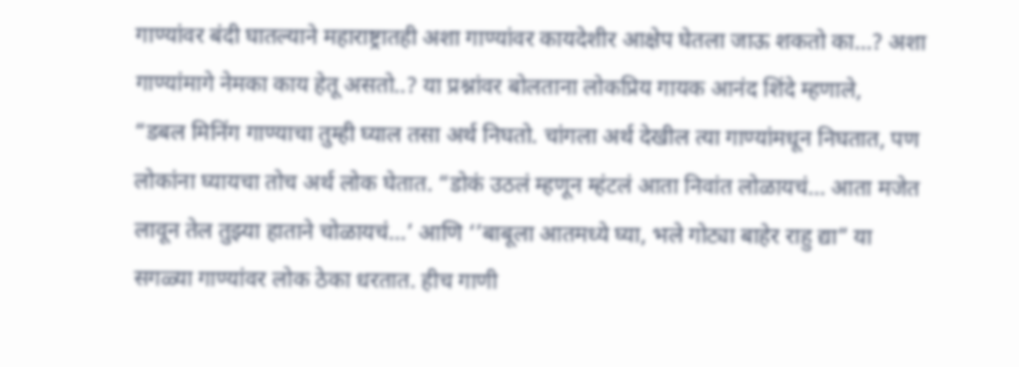गाण्यांवर बंदी घातल्याने महाराष्ट्रातही अशा गाण्यांवर कायदेशीर आक्षेप घेतला जाऊ शकतो का…? अशा गाण्यांमागे नेमका काय हेतू असतो..? या प्रश्नांवर बोलताना लोकप्रिय गायक आनंद शिंदे म्हणाले,
“डबल मिनिंग गाण्याचा तुम्ही घ्याल तसा अर्थ निघतो. चांगला अर्थ देखील त्या गाण्यांमधून निघतात, पण लोकांना घ्यायचा तोच अर्थ लोक घेतात. “डोकं उठलं म्हणून म्हंटलं आता निवांत लोळायचं… आता मजेत लावून तेल तुझ्या हाताने चोळायचं…’ आणि ‘’बाबूला आतमध्ये घ्या, भले गोट्या बाहेर राहु द्या” या सगळ्या गाण्यांवर लोक ठेका धरतात. हीच गाणी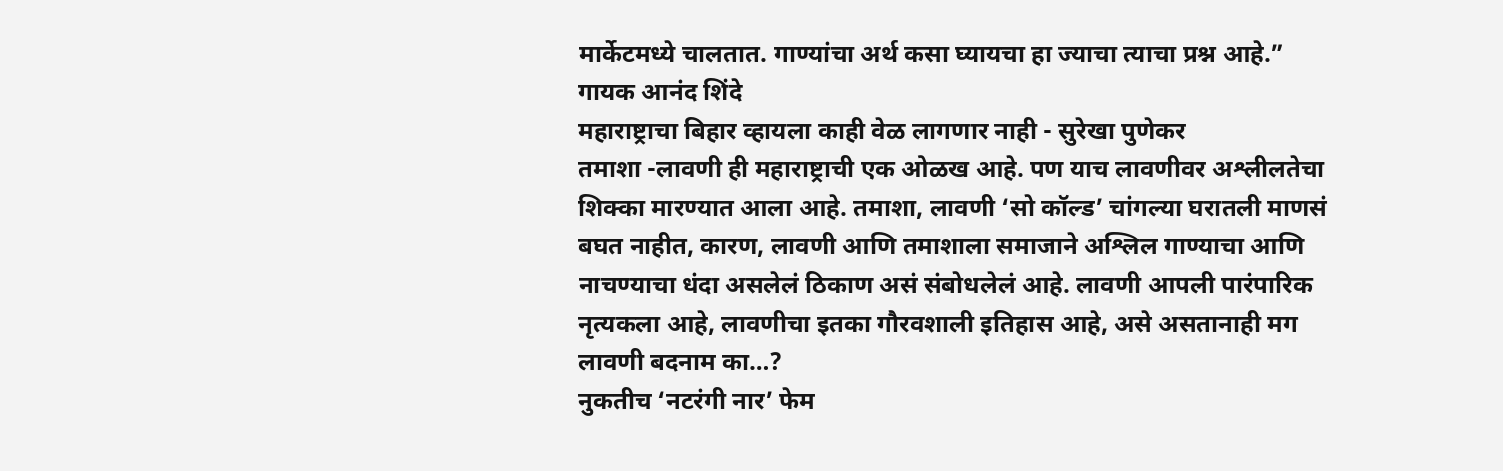मार्केटमध्ये चालतात. गाण्यांचा अर्थ कसा घ्यायचा हा ज्याचा त्याचा प्रश्न आहे.”
गायक आनंद शिंदे
महाराष्ट्राचा बिहार व्हायला काही वेळ लागणार नाही - सुरेखा पुणेकर
तमाशा -लावणी ही महाराष्ट्राची एक ओळख आहे. पण याच लावणीवर अश्लीलतेचा शिक्का मारण्यात आला आहे. तमाशा, लावणी ‘सो कॉल्ड’ चांगल्या घरातली माणसं बघत नाहीत, कारण, लावणी आणि तमाशाला समाजाने अश्लिल गाण्याचा आणि नाचण्याचा धंदा असलेलं ठिकाण असं संबोधलेलं आहे. लावणी आपली पारंपारिक नृत्यकला आहे, लावणीचा इतका गौरवशाली इतिहास आहे, असे असतानाही मग लावणी बदनाम का…?
नुकतीच ‘नटरंगी नार’ फेम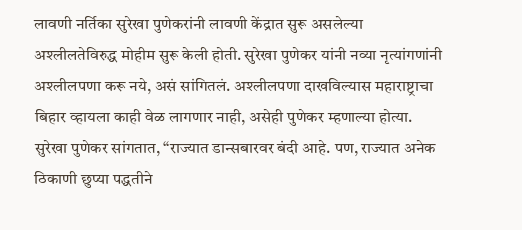लावणी नर्तिका सुरेखा पुणेकरांनी लावणी केंद्रात सुरू असलेल्या अश्लीलतेविरुद्ध मोहीम सुरू केली होती. सुरेखा पुणेकर यांनी नव्या नृत्यांगणांनी अश्लीलपणा करू नये, असं सांगितलं. अश्लीलपणा दाखविल्यास महाराष्ट्राचा बिहार व्हायला काही वेळ लागणार नाही, असेही पुणेकर म्हणाल्या होत्या.
सुरेखा पुणेकर सांगतात, “राज्यात डान्सबारवर बंदी आहे. पण, राज्यात अनेक ठिकाणी छुप्या पद्धतीने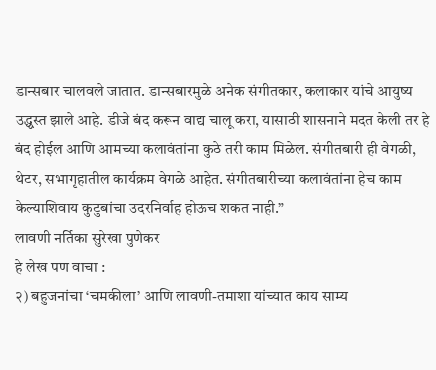डान्सबार चालवले जातात. डान्सबारमुळे अनेक संगीतकार, कलाकार यांचे आयुष्य उद्ध्वस्त झाले आहे. डीजे बंद करून वाद्य चालू करा, यासाठी शासनाने मदत केली तर हे बंद होईल आणि आमच्या कलावंतांना कुठे तरी काम मिळेल. संगीतबारी ही वेगळी, थेटर, सभागृहातील कार्यक्रम वेगळे आहेत. संगीतबारीच्या कलावंतांना हेच काम केल्याशिवाय कुटुबांचा उदरनिर्वाह होऊच शकत नाही.”
लावणी नर्तिका सुरेखा पुणेकर
हे लेख पण वाचा :
२) बहुजनांचा ‘चमकीला’ आणि लावणी-तमाशा यांच्यात काय साम्य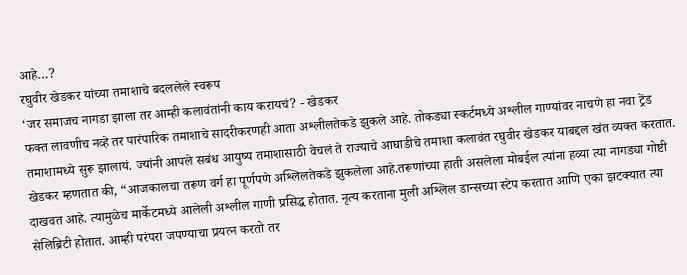आहे…?
रघुवीर खेडकर यांच्या तमाशाचे बदललेले स्वरूप
‘जर समाजच नागडा झाला तर आम्ही कलावंतांनी काय करायचं? - खेडकर
फक्त लावणीच नव्हे तर पारंपारिक तमाशाचे सादरीकरणही आता अश्लीलतेकडे झुकले आहे. तोकड्या स्कर्टमध्ये अश्लील गाण्यांवर नाचणे हा नवा ट्रेंड तमाशामध्ये सुरू झालायं. ज्यांनी आपले सबंध आयुष्य तमाशासाठी वेचलं ते राज्याचे आघाडीचे तमाशा कलावंत रघुवीर खेडकर याबद्दल खंत व्यक्त करतात.
खेडकर म्हणतात की, “आजकालचा तरूण वर्ग हा पूर्णपणे अश्लिलतेकडे झुकलेला आहे.तरूणांच्या हाती असलेला मोबईल त्यांना हव्या त्या नागड्या गोष्टी दाखवत आहे. त्यामुळेच मार्केटमध्ये आलेली अश्लील गाणी प्रसिद्ध होतात. नृत्य करताना मुली अश्लिल डान्सच्या स्टेप करतात आणि एका झटक्यात त्या सेलिब्रिटी होतात. आम्ही परंपरा जपण्याचा प्रयत्न करतो तर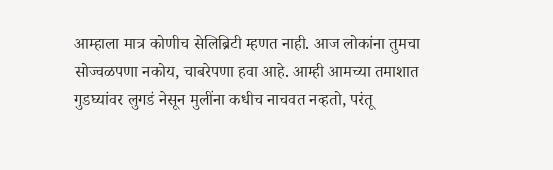आम्हाला मात्र कोणीच सेलिब्रिटी म्हणत नाही. आज लोकांना तुमचा सोज्वळपणा नकोय, चाबरेपणा हवा आहे. आम्ही आमच्या तमाशात गुडघ्यांवर लुगडं नेसून मुलींना कधीच नाचवत नव्हतो, परंतू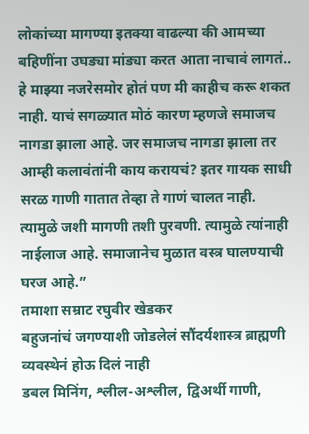लोकांच्या मागण्या इतक्या वाढल्या की आमच्या बहिणींना उघड्या मांड्या करत आता नाचावं लागतं.. हे माझ्या नजरेसमोर होतं पण मी काहीच करू शकत नाही. याचं सगळ्यात मोठं कारण म्हणजे समाजच नागडा झाला आहे. जर समाजच नागडा झाला तर आम्ही कलावंतांनी काय करायचं? इतर गायक साधी सरळ गाणी गातात तेव्हा ते गाणं चालत नाही. त्यामुळे जशी मागणी तशी पुरवणी. त्यामुळे त्यांनाही नाईलाज आहे. समाजानेच मुळात वस्त्र घालण्याची घरज आहे.”
तमाशा सम्राट रघुवीर खेडकर
बहुजनांचं जगण्याशी जोडलेलं सौंदर्यशास्त्र ब्राह्मणी व्यवस्थेनं होऊ दिलं नाही
डबल मिनिंग, श्लील-अश्लील, द्विअर्थी गाणी,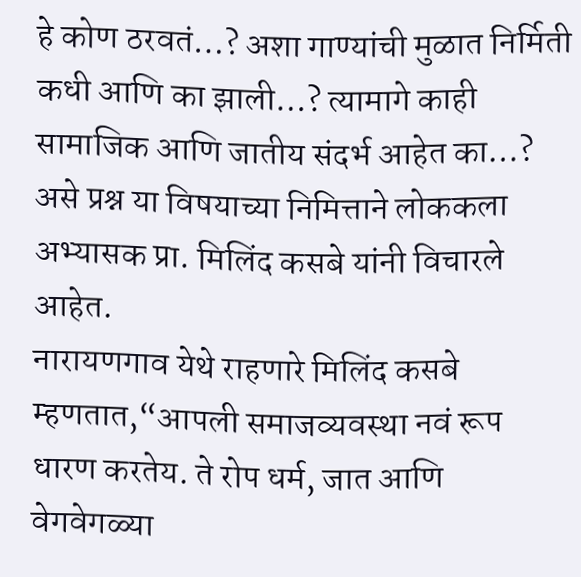हे कोण ठरवतं…? अशा गाण्यांची मुळात निर्मिती कधी आणि का झाली…? त्यामागे काही सामाजिक आणि जातीय संदर्भ आहेत का…? असे प्रश्न या विषयाच्या निमित्ताने लोककला अभ्यासक प्रा. मिलिंद कसबे यांनी विचारले आहेत.
नारायणगाव येथे राहणारे मिलिंद कसबे म्हणतात,“आपली समाजव्यवस्था नवं रूप धारण करतेय. ते रोप धर्म, जात आणि वेगवेगळ्या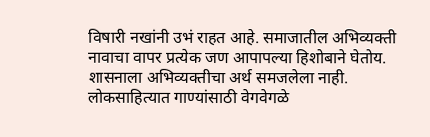विषारी नखांनी उभं राहत आहे. समाजातील अभिव्यक्ती नावाचा वापर प्रत्येक जण आपापल्या हिशोबाने घेतोय. शासनाला अभिव्यक्तीचा अर्थ समजलेला नाही. लोकसाहित्यात गाण्यांसाठी वेगवेगळे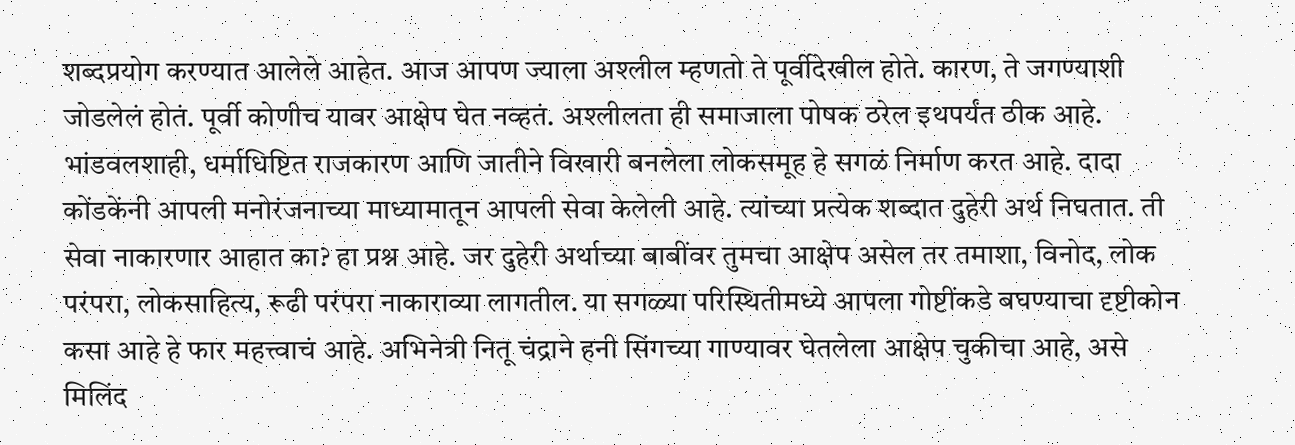शब्दप्रयोग करण्यात आलेले आहेत. आज आपण ज्याला अश्लील म्हणतो ते पूर्वीदेखील होते. कारण, ते जगण्याशी जोडलेलं होतं. पूर्वी कोणीच यावर आक्षेप घेत नव्हतं. अश्लीलता ही समाजाला पोषक ठरेल इथपर्यंत ठीक आहे. भांडवलशाही, धर्माधिष्टित राजकारण आणि जातीने विखारी बनलेला लोकसमूह हे सगळं निर्माण करत आहे. दादा कोंडकेंनी आपली मनोरंजनाच्या माध्यामातून आपली सेवा केलेली आहे. त्यांच्या प्रत्येक शब्दात दुहेरी अर्थ निघतात. ती सेवा नाकारणार आहात का? हा प्रश्न आहे. जर दुहेरी अर्थाच्या बाबींवर तुमचा आक्षेप असेल तर तमाशा, विनोद, लोक परंपरा, लोकसाहित्य, रूढी परंपरा नाकाराव्या लागतील. या सगळ्या परिस्थितीमध्ये आपला गोष्टींकडे बघण्याचा दृष्टीकोन कसा आहे हे फार महत्त्वाचं आहे. अभिनेत्री नितू चंद्राने हनी सिंगच्या गाण्यावर घेतलेला आक्षेप चुकीचा आहे, असे मिलिंद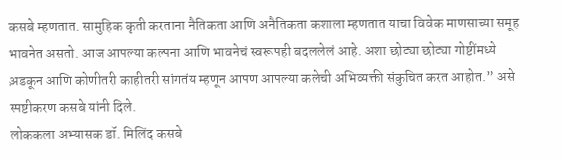कसबे म्हणतात. सामुहिक कृती करताना नैतिकता आणि अनैतिकता कशाला म्हणतात याचा विवेक माणसाच्या समूह भावनेत असतो. आज आपल्या कल्पना आणि भावनेचं स्वरूपही बदललेलं आहे. अशा छोट्या छोट्या गोष्टींमध्ये अ़डकून आणि कोणीतरी काहीतरी सांगतंय म्हणून आपण आपल्या कलेची अभिव्यक्ती संकुचित करत आहोत.” असे स्पष्टीकरण कसबे यांनी दिले.
लोककला अभ्यासक डॉ. मिलिंद कसबे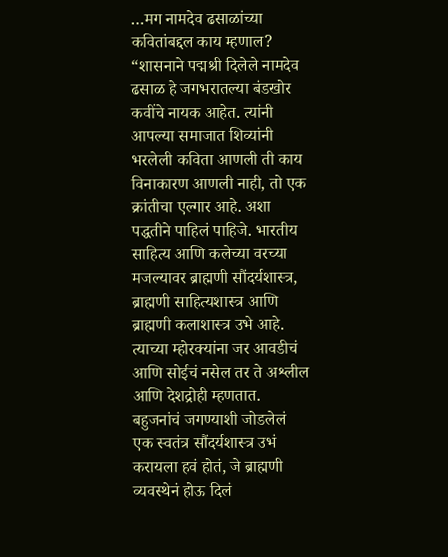…मग नामदेव ढसाळांच्या कवितांबद्दल काय म्हणाल?
“शासनाने पद्मश्री दिलेले नामदेव ढसाळ हे जगभरातल्या बंडखोर कवींचे नायक आहेत. त्यांनी आपल्या समाजात शिव्यांनी भरलेली कविता आणली ती काय विनाकारण आणली नाही, तो एक क्रांतीचा एल्गार आहे. अशा पद्धतीने पाहिलं पाहिजे. भारतीय साहित्य आणि कलेच्या वरच्या मजल्यावर ब्राह्मणी सौंदर्यशास्त्र, ब्राह्मणी साहित्यशास्त्र आणि ब्राह्मणी कलाशास्त्र उभे आहे. त्याच्या म्होरक्यांना जर आवडीचं आणि सोईचं नसेल तर ते अश्लील आणि देशद्रोही म्हणतात. बहुजनांचं जगण्याशी जोडलेलं एक स्वतंत्र सौंदर्यशास्त्र उभं करायला हवं होतं, जे ब्राह्मणी व्यवस्थेनं होऊ दिलं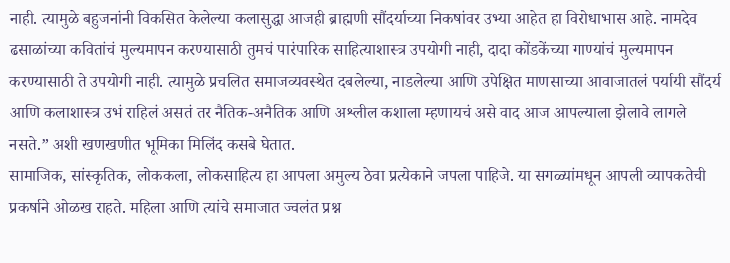नाही. त्यामुळे बहुजनांनी विकसित केलेल्या कलासुद्धा आजही ब्राह्मणी सौंदर्याच्या निकषांवर उभ्या आहेत हा विरोधाभास आहे. नामदेव ढसाळांच्या कवितांचं मुल्यमापन करण्यासाठी तुमचं पारंपारिक साहित्याशास्त्र उपयोगी नाही, दादा कोंडकेंच्या गाण्यांचं मुल्यमापन करण्यासाठी ते उपयोगी नाही. त्यामुळे प्रचलित समाजव्यवस्थेत दबलेल्या, नाडलेल्या आणि उपेक्षित माणसाच्या आवाजातलं पर्यायी सौंदर्य आणि कलाशास्त्र उभं राहिलं असतं तर नैतिक-अनैतिक आणि अश्लील कशाला म्हणायचं असे वाद आज आपल्याला झेलावे लागले नसते.” अशी खणखणीत भूमिका मिलिंद कसबे घेतात.
सामाजिक, सांस्कृतिक, लोककला, लोकसाहित्य हा आपला अमुल्य ठेवा प्रत्येकाने जपला पाहिजे. या सगळ्यांमधून आपली व्यापकतेची प्रकर्षाने ओळख राहते. महिला आणि त्यांचे समाजात ज्वलंत प्रश्न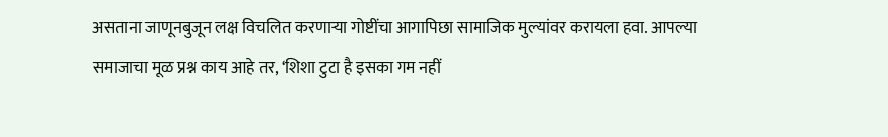असताना जाणूनबुजून लक्ष विचलित करणाऱ्या गोष्टींचा आगापिछा सामाजिक मुल्यांवर करायला हवा. आपल्या समाजाचा मूळ प्रश्न काय आहे तर, ‘शिशा टुटा है इसका गम नहीं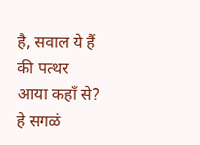है, सवाल ये हैं की पत्थर आया कहाँ से? हे सगळं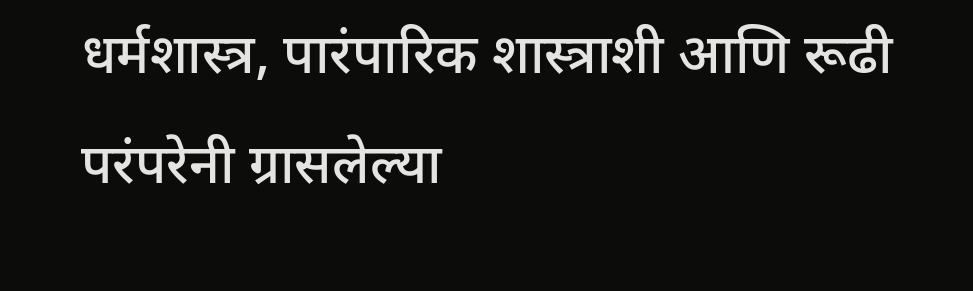धर्मशास्त्र, पारंपारिक शास्त्राशी आणि रूढी परंपरेनी ग्रासलेल्या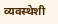व्यवस्थेशी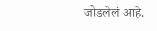जोडलेलं आहे.